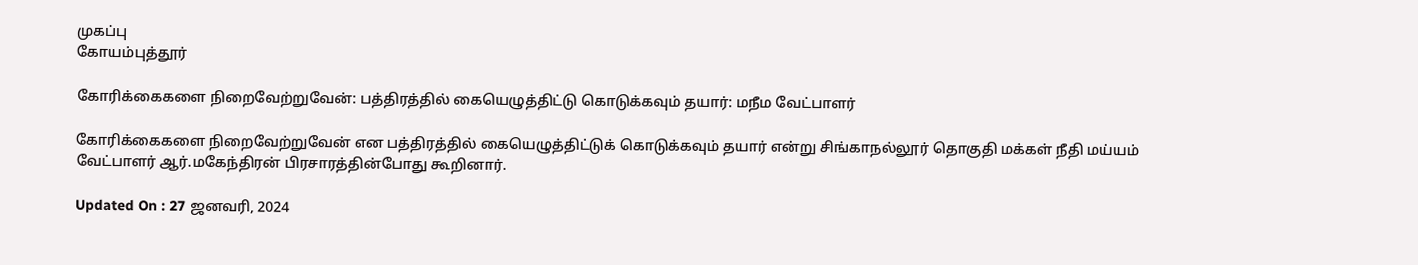முகப்பு
கோயம்புத்தூர்

கோரிக்கைகளை நிறைவேற்றுவேன்: பத்திரத்தில் கையெழுத்திட்டு கொடுக்கவும் தயார்: மநீம வேட்பாளர்

கோரிக்கைகளை நிறைவேற்றுவேன் என பத்திரத்தில் கையெழுத்திட்டுக் கொடுக்கவும் தயார் என்று சிங்காநல்லூர் தொகுதி மக்கள் நீதி மய்யம் வேட்பாளர் ஆர்.மகேந்திரன் பிரசாரத்தின்போது கூறினார்.

Updated On : 27 ஜனவரி, 2024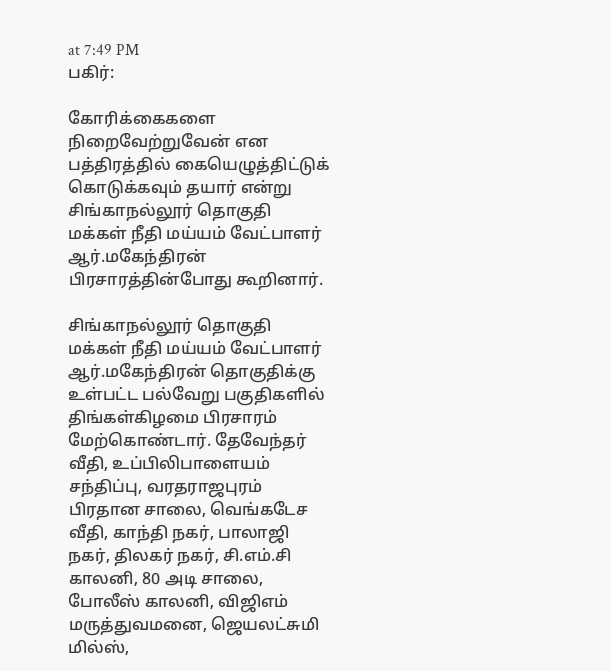at 7:49 PM
பகிர்:

கோரிக்கைகளை நிறைவேற்றுவேன் என பத்திரத்தில் கையெழுத்திட்டுக் கொடுக்கவும் தயார் என்று சிங்காநல்லூர் தொகுதி மக்கள் நீதி மய்யம் வேட்பாளர் ஆர்.மகேந்திரன் பிரசாரத்தின்போது கூறினார்.

சிங்காநல்லூர் தொகுதி மக்கள் நீதி மய்யம் வேட்பாளர் ஆர்.மகேந்திரன் தொகுதிக்கு உள்பட்ட பல்வேறு பகுதிகளில் திங்கள்கிழமை பிரசாரம் மேற்கொண்டார். தேவேந்தர் வீதி, உப்பிலிபாளையம் சந்திப்பு, வரதராஜபுரம் பிரதான சாலை, வெங்கடேச வீதி, காந்தி நகர், பாலாஜி நகர், திலகர் நகர், சி.எம்.சி காலனி, 80 அடி சாலை, போலீஸ் காலனி, விஜிஎம் மருத்துவமனை, ஜெயலட்சுமி மில்ஸ்,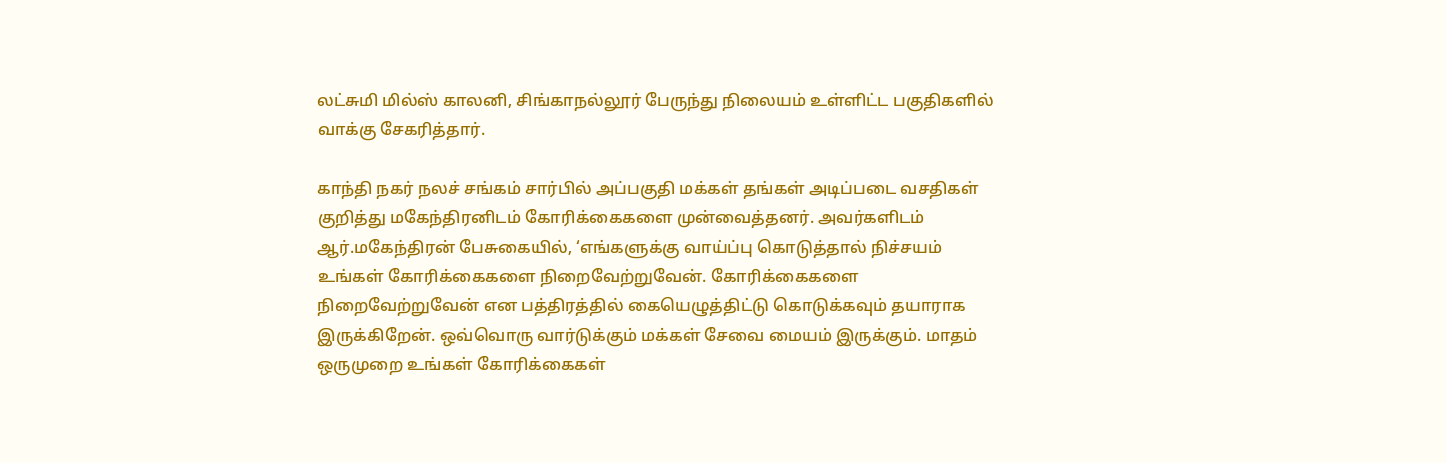லட்சுமி மில்ஸ் காலனி, சிங்காநல்லூர் பேருந்து நிலையம் உள்ளிட்ட பகுதிகளில் வாக்கு சேகரித்தார்.

காந்தி நகர் நலச் சங்கம் சார்பில் அப்பகுதி மக்கள் தங்கள் அடிப்படை வசதிகள் குறித்து மகேந்திரனிடம் கோரிக்கைகளை முன்வைத்தனர். அவர்களிடம் ஆர்.மகேந்திரன் பேசுகையில், ‘எங்களுக்கு வாய்ப்பு கொடுத்தால் நிச்சயம் உங்கள் கோரிக்கைகளை நிறைவேற்றுவேன். கோரிக்கைகளை நிறைவேற்றுவேன் என பத்திரத்தில் கையெழுத்திட்டு கொடுக்கவும் தயாராக இருக்கிறேன். ஒவ்வொரு வார்டுக்கும் மக்கள் சேவை மையம் இருக்கும். மாதம் ஒருமுறை உங்கள் கோரிக்கைகள்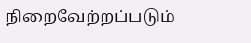நிறைவேற்றப்படும்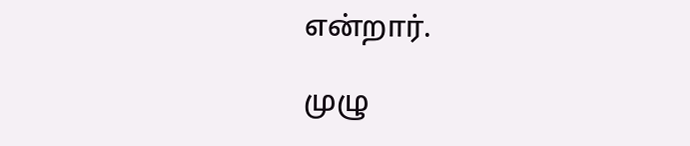என்றார்.

முழு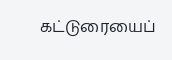கட்டுரையைப்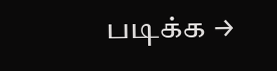படிக்க →